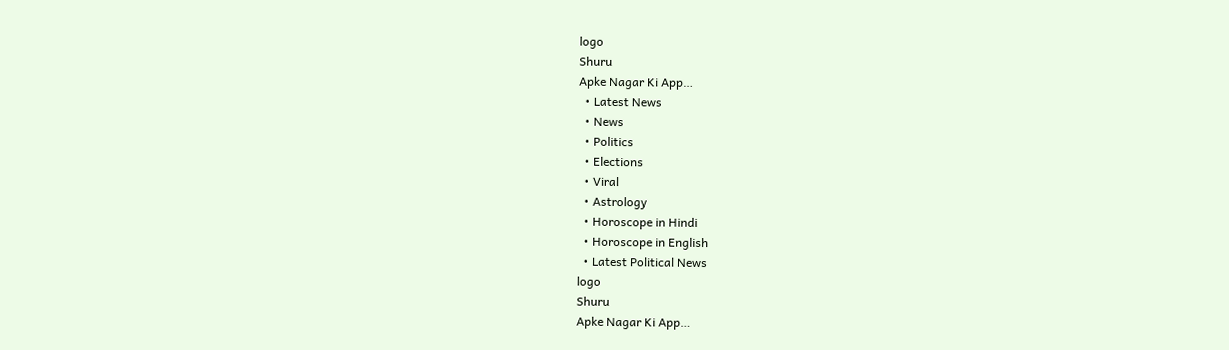logo
Shuru
Apke Nagar Ki App…
  • Latest News
  • News
  • Politics
  • Elections
  • Viral
  • Astrology
  • Horoscope in Hindi
  • Horoscope in English
  • Latest Political News
logo
Shuru
Apke Nagar Ki App…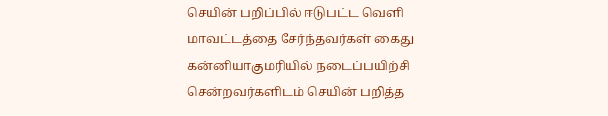செயின் பறிப்பில் ஈடுபட்ட வெளி மாவட்டத்தை சேர்ந்தவர்கள் கைது கன்னியாகுமரியில் நடைப்பயிற்சி சென்றவர்களிடம் செயின் பறித்த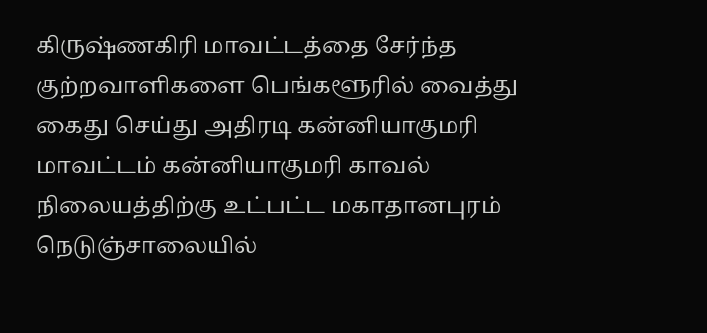கிருஷ்ணகிரி மாவட்டத்தை சேர்ந்த குற்றவாளிகளை பெங்களூரில் வைத்து கைது செய்து அதிரடி கன்னியாகுமரி மாவட்டம் கன்னியாகுமரி காவல் நிலையத்திற்கு உட்பட்ட மகாதானபுரம் நெடுஞ்சாலையில்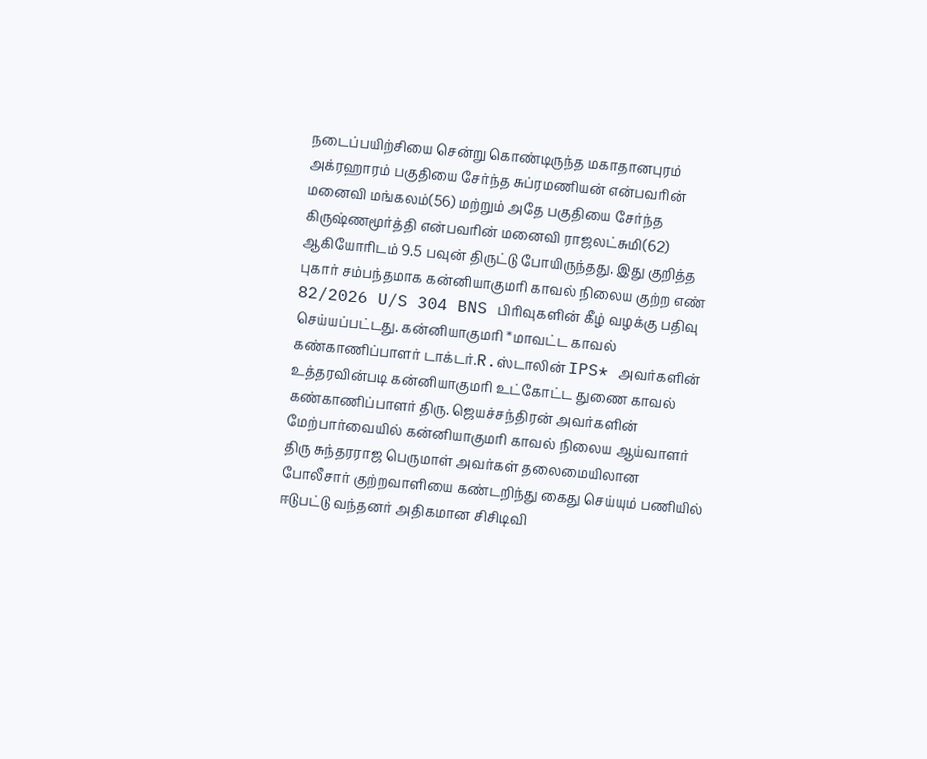நடைப்பயிற்சியை சென்று கொண்டிருந்த மகாதானபுரம் அக்ரஹாரம் பகுதியை சேர்ந்த சுப்ரமணியன் என்பவரின் மனைவி மங்கலம்(56) மற்றும் அதே பகுதியை சேர்ந்த கிருஷ்ணமூர்த்தி என்பவரின் மனைவி ராஜலட்சுமி(62) ஆகியோரிடம் 9.5 பவுன் திருட்டு போயிருந்தது. இது குறித்த புகார் சம்பந்தமாக கன்னியாகுமரி காவல் நிலைய குற்ற எண் 82/2026 U/S 304 BNS பிரிவுகளின் கீழ் வழக்கு பதிவு செய்யப்பட்டது. கன்னியாகுமரி *மாவட்ட காவல் கண்காணிப்பாளர் டாக்டர்.R.ஸ்டாலின் IPS* அவர்களின் உத்தரவின்படி கன்னியாகுமரி உட்கோட்ட துணை காவல் கண்காணிப்பாளர் திரு. ஜெயச்சந்திரன் அவர்களின் மேற்பார்வையில் கன்னியாகுமரி காவல் நிலைய ஆய்வாளர் திரு சுந்தரராஜ பெருமாள் அவர்கள் தலைமையிலான போலீசார் குற்றவாளியை கண்டறிந்து கைது செய்யும் பணியில் ஈடுபட்டு வந்தனர் அதிகமான சிசிடிவி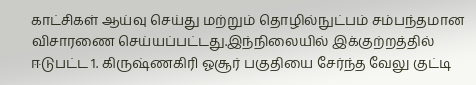காட்சிகள் ஆய்வு செய்து மற்றும் தொழில்நுட்பம் சம்பந்தமான விசாரணை செய்யப்பட்டது.இந்நிலையில் இக்குற்றத்தில் ஈடுபட்ட 1. கிருஷ்ணகிரி ஓசூர் பகுதியை சேர்ந்த வேலு குட்டி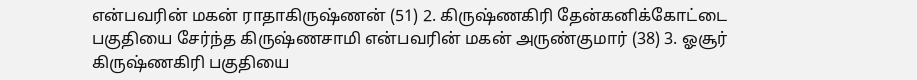என்பவரின் மகன் ராதாகிருஷ்ணன் (51) 2. கிருஷ்ணகிரி தேன்கனிக்கோட்டை பகுதியை சேர்ந்த கிருஷ்ணசாமி என்பவரின் மகன் அருண்குமார் (38) 3. ஓசூர் கிருஷ்ணகிரி பகுதியை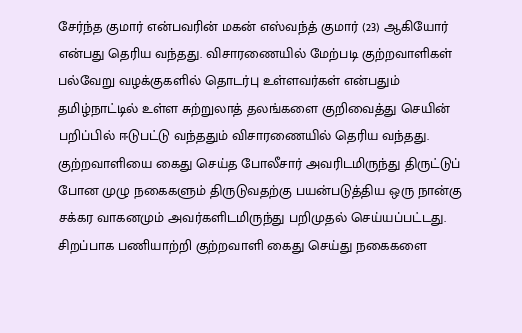சேர்ந்த குமார் என்பவரின் மகன் எஸ்வந்த் குமார் (23) ஆகியோர் என்பது தெரிய வந்தது. விசாரணையில் மேற்படி குற்றவாளிகள் பல்வேறு வழக்குகளில் தொடர்பு உள்ளவர்கள் என்பதும் தமிழ்நாட்டில் உள்ள சுற்றுலாத் தலங்களை குறிவைத்து செயின் பறிப்பில் ஈடுபட்டு வந்ததும் விசாரணையில் தெரிய வந்தது. குற்றவாளியை கைது செய்த போலீசார் அவரிடமிருந்து திருட்டுப் போன முழு நகைகளும் திருடுவதற்கு பயன்படுத்திய ஒரு நான்கு சக்கர வாகனமும் அவர்களிடமிருந்து பறிமுதல் செய்யப்பட்டது. சிறப்பாக பணியாற்றி குற்றவாளி கைது செய்து நகைகளை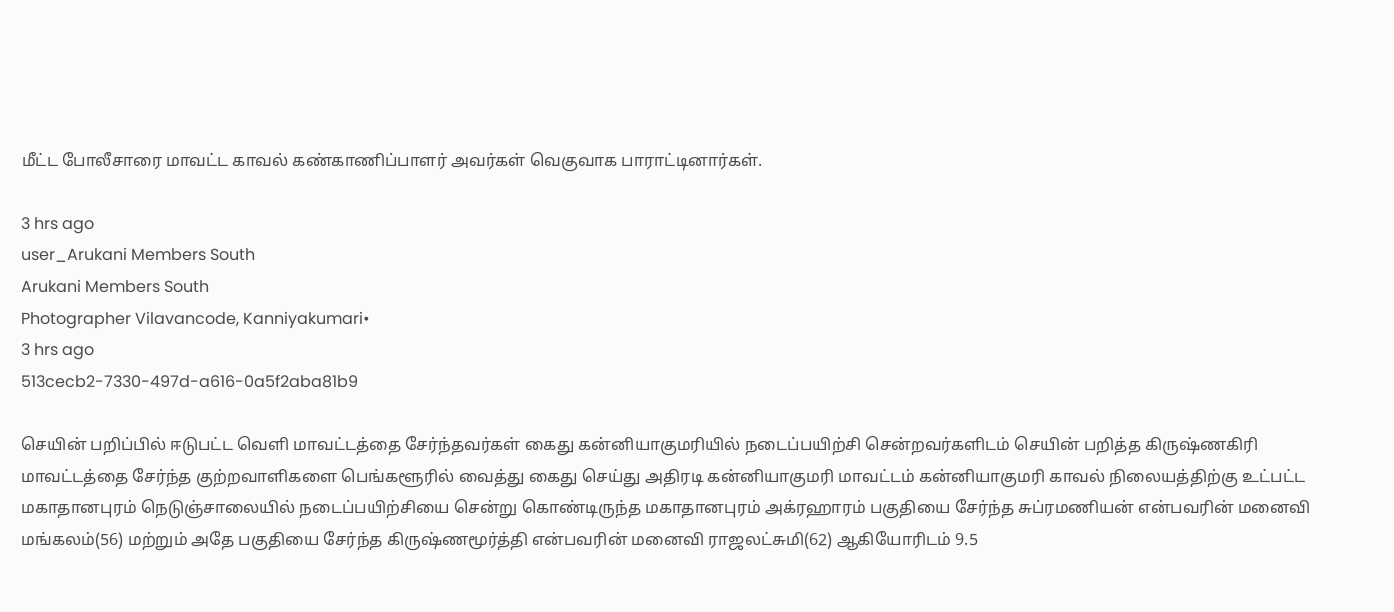மீட்ட போலீசாரை மாவட்ட காவல் கண்காணிப்பாளர் அவர்கள் வெகுவாக பாராட்டினார்கள்.

3 hrs ago
user_Arukani Members South
Arukani Members South
Photographer Vilavancode, Kanniyakumari•
3 hrs ago
513cecb2-7330-497d-a616-0a5f2aba81b9

செயின் பறிப்பில் ஈடுபட்ட வெளி மாவட்டத்தை சேர்ந்தவர்கள் கைது கன்னியாகுமரியில் நடைப்பயிற்சி சென்றவர்களிடம் செயின் பறித்த கிருஷ்ணகிரி மாவட்டத்தை சேர்ந்த குற்றவாளிகளை பெங்களூரில் வைத்து கைது செய்து அதிரடி கன்னியாகுமரி மாவட்டம் கன்னியாகுமரி காவல் நிலையத்திற்கு உட்பட்ட மகாதானபுரம் நெடுஞ்சாலையில் நடைப்பயிற்சியை சென்று கொண்டிருந்த மகாதானபுரம் அக்ரஹாரம் பகுதியை சேர்ந்த சுப்ரமணியன் என்பவரின் மனைவி மங்கலம்(56) மற்றும் அதே பகுதியை சேர்ந்த கிருஷ்ணமூர்த்தி என்பவரின் மனைவி ராஜலட்சுமி(62) ஆகியோரிடம் 9.5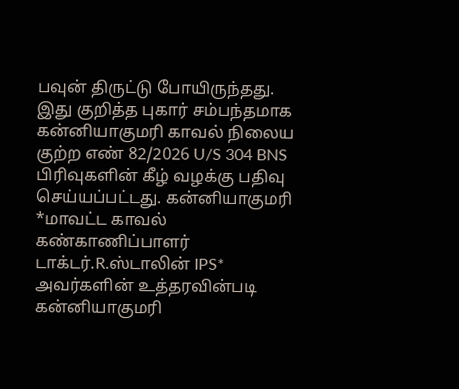பவுன் திருட்டு போயிருந்தது. இது குறித்த புகார் சம்பந்தமாக கன்னியாகுமரி காவல் நிலைய குற்ற எண் 82/2026 U/S 304 BNS பிரிவுகளின் கீழ் வழக்கு பதிவு செய்யப்பட்டது. கன்னியாகுமரி *மாவட்ட காவல் கண்காணிப்பாளர் டாக்டர்.R.ஸ்டாலின் IPS* அவர்களின் உத்தரவின்படி கன்னியாகுமரி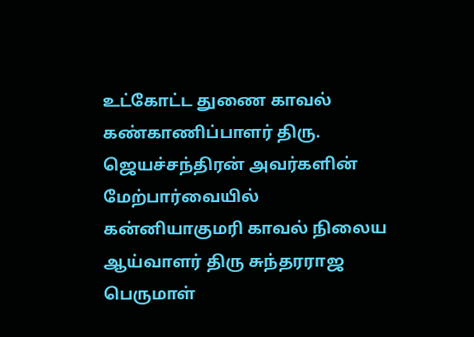உட்கோட்ட துணை காவல் கண்காணிப்பாளர் திரு. ஜெயச்சந்திரன் அவர்களின் மேற்பார்வையில் கன்னியாகுமரி காவல் நிலைய ஆய்வாளர் திரு சுந்தரராஜ பெருமாள்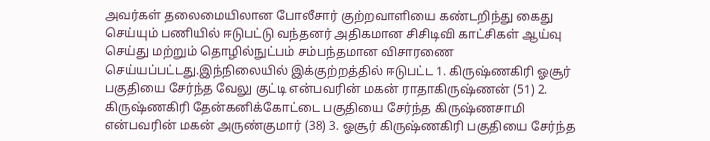அவர்கள் தலைமையிலான போலீசார் குற்றவாளியை கண்டறிந்து கைது செய்யும் பணியில் ஈடுபட்டு வந்தனர் அதிகமான சிசிடிவி காட்சிகள் ஆய்வு செய்து மற்றும் தொழில்நுட்பம் சம்பந்தமான விசாரணை செய்யப்பட்டது.இந்நிலையில் இக்குற்றத்தில் ஈடுபட்ட 1. கிருஷ்ணகிரி ஓசூர் பகுதியை சேர்ந்த வேலு குட்டி என்பவரின் மகன் ராதாகிருஷ்ணன் (51) 2. கிருஷ்ணகிரி தேன்கனிக்கோட்டை பகுதியை சேர்ந்த கிருஷ்ணசாமி என்பவரின் மகன் அருண்குமார் (38) 3. ஓசூர் கிருஷ்ணகிரி பகுதியை சேர்ந்த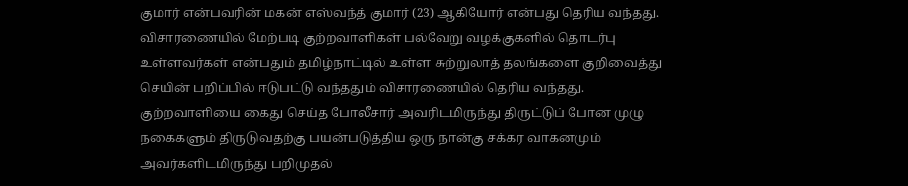குமார் என்பவரின் மகன் எஸ்வந்த் குமார் (23) ஆகியோர் என்பது தெரிய வந்தது. விசாரணையில் மேற்படி குற்றவாளிகள் பல்வேறு வழக்குகளில் தொடர்பு உள்ளவர்கள் என்பதும் தமிழ்நாட்டில் உள்ள சுற்றுலாத் தலங்களை குறிவைத்து செயின் பறிப்பில் ஈடுபட்டு வந்ததும் விசாரணையில் தெரிய வந்தது. குற்றவாளியை கைது செய்த போலீசார் அவரிடமிருந்து திருட்டுப் போன முழு நகைகளும் திருடுவதற்கு பயன்படுத்திய ஒரு நான்கு சக்கர வாகனமும் அவர்களிடமிருந்து பறிமுதல்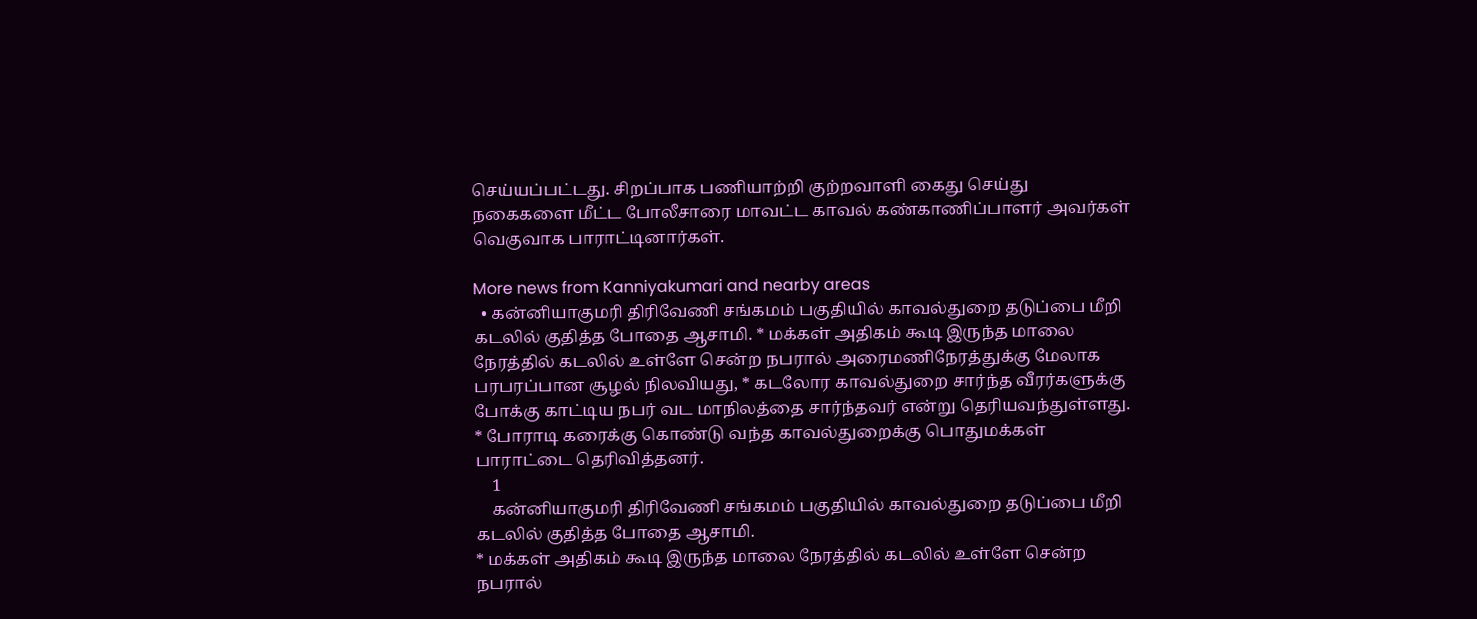செய்யப்பட்டது. சிறப்பாக பணியாற்றி குற்றவாளி கைது செய்து நகைகளை மீட்ட போலீசாரை மாவட்ட காவல் கண்காணிப்பாளர் அவர்கள் வெகுவாக பாராட்டினார்கள்.

More news from Kanniyakumari and nearby areas
  • கன்னியாகுமரி திரிவேணி சங்கமம் பகுதியில் காவல்துறை தடுப்பை மீறி கடலில் குதித்த போதை ஆசாமி. * மக்கள் அதிகம் கூடி இருந்த மாலை நேரத்தில் கடலில் உள்ளே சென்ற நபரால் அரைமணிநேரத்துக்கு மேலாக பரபரப்பான சூழல் நிலவியது, * கடலோர காவல்துறை சார்ந்த வீரர்களுக்கு போக்கு காட்டிய நபர் வட மாநிலத்தை சார்ந்தவர் என்று தெரியவந்துள்ளது. * போராடி கரைக்கு கொண்டு வந்த காவல்துறைக்கு பொதுமக்கள் பாராட்டை தெரிவித்தனர்.
    1
    கன்னியாகுமரி திரிவேணி சங்கமம் பகுதியில் காவல்துறை தடுப்பை மீறி கடலில் குதித்த போதை ஆசாமி.
* மக்கள் அதிகம் கூடி இருந்த மாலை நேரத்தில் கடலில் உள்ளே சென்ற நபரால்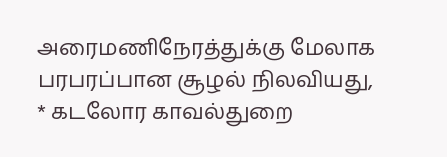அரைமணிநேரத்துக்கு மேலாக பரபரப்பான சூழல் நிலவியது,
* கடலோர காவல்துறை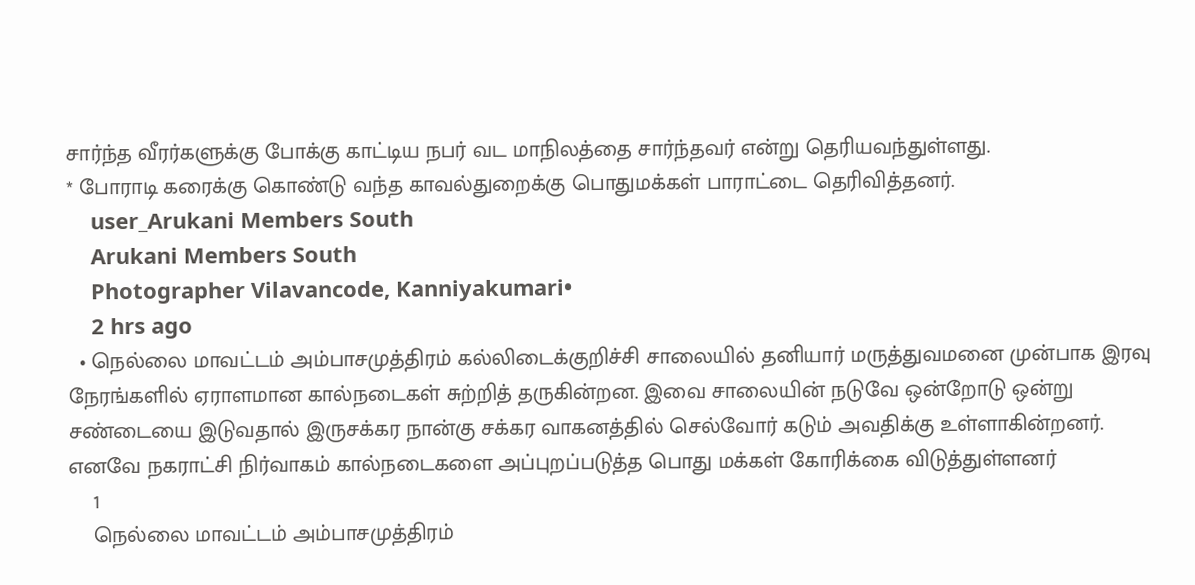சார்ந்த வீரர்களுக்கு போக்கு காட்டிய நபர் வட மாநிலத்தை சார்ந்தவர் என்று தெரியவந்துள்ளது.
* போராடி கரைக்கு கொண்டு வந்த காவல்துறைக்கு பொதுமக்கள் பாராட்டை தெரிவித்தனர்.
    user_Arukani Members South
    Arukani Members South
    Photographer Vilavancode, Kanniyakumari•
    2 hrs ago
  • நெல்லை மாவட்டம் அம்பாசமுத்திரம் கல்லிடைக்குறிச்சி சாலையில் தனியார் மருத்துவமனை முன்பாக இரவு நேரங்களில் ஏராளமான கால்நடைகள் சுற்றித் தருகின்றன. இவை சாலையின் நடுவே ஒன்றோடு ஒன்று சண்டையை இடுவதால் இருசக்கர நான்கு சக்கர வாகனத்தில் செல்வோர் கடும் அவதிக்கு உள்ளாகின்றனர். எனவே நகராட்சி நிர்வாகம் கால்நடைகளை அப்புறப்படுத்த பொது மக்கள் கோரிக்கை விடுத்துள்ளனர்
    1
    நெல்லை மாவட்டம் அம்பாசமுத்திரம்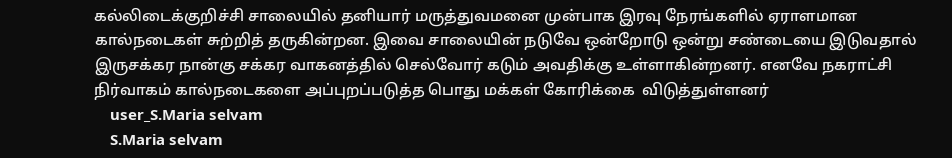கல்லிடைக்குறிச்சி சாலையில் தனியார் மருத்துவமனை முன்பாக இரவு நேரங்களில் ஏராளமான கால்நடைகள் சுற்றித் தருகின்றன. இவை சாலையின் நடுவே ஒன்றோடு ஒன்று சண்டையை இடுவதால்  இருசக்கர நான்கு சக்கர வாகனத்தில் செல்வோர் கடும் அவதிக்கு உள்ளாகின்றனர். எனவே நகராட்சி நிர்வாகம் கால்நடைகளை அப்புறப்படுத்த பொது மக்கள் கோரிக்கை  விடுத்துள்ளனர்
    user_S.Maria selvam
    S.Maria selvam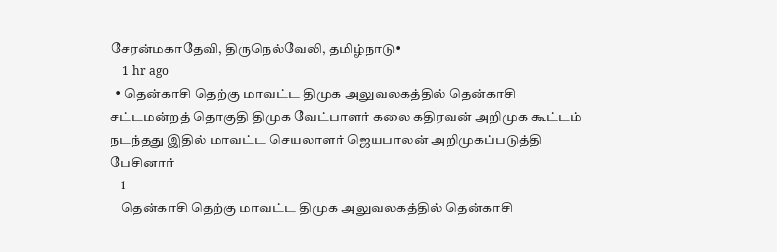சேரன்மகாதேவி, திருநெல்வேலி, தமிழ்நாடு•
    1 hr ago
  • தென்காசி தெற்கு மாவட்ட திமுக அலுவலகத்தில் தென்காசி சட்டமன்றத் தொகுதி திமுக வேட்பாளர் கலை கதிரவன் அறிமுக கூட்டம் நடந்தது இதில் மாவட்ட செயலாளர் ஜெயபாலன் அறிமுகப்படுத்தி பேசினார்
    1
    தென்காசி தெற்கு மாவட்ட திமுக அலுவலகத்தில் தென்காசி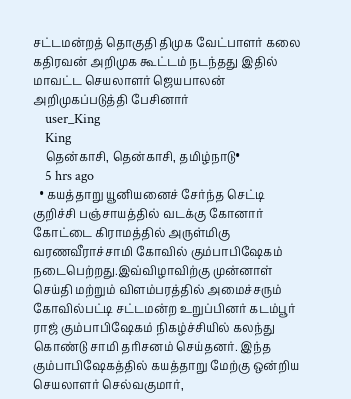சட்டமன்றத் தொகுதி திமுக வேட்பாளர் கலை கதிரவன் அறிமுக கூட்டம் நடந்தது இதில் மாவட்ட செயலாளர் ஜெயபாலன் அறிமுகப்படுத்தி பேசினார்
    user_King
    King
    தென்காசி, தென்காசி, தமிழ்நாடு•
    5 hrs ago
  • கயத்தாறு யூனியனைச் சேர்ந்த செட்டி குறிச்சி பஞ்சாயத்தில் வடக்கு கோனார் கோட்டை கிராமத்தில் அருள்மிகு வரணவீராச்சாமி கோவில் கும்பாபிஷேகம் நடைபெற்றது.இவ்விழாவிற்கு முன்னாள் செய்தி மற்றும் விளம்பரத்தில் அமைச்சரும் கோவில்பட்டி சட்டமன்ற உறுப்பினர் கடம்பூர் ராஜ் கும்பாபிஷேகம் நிகழ்ச்சியில் கலந்து கொண்டு சாமி தரிசனம் செய்தனர். இந்த கும்பாபிஷேகத்தில் கயத்தாறு மேற்கு ஒன்றிய செயலாளர் செல்வகுமார்,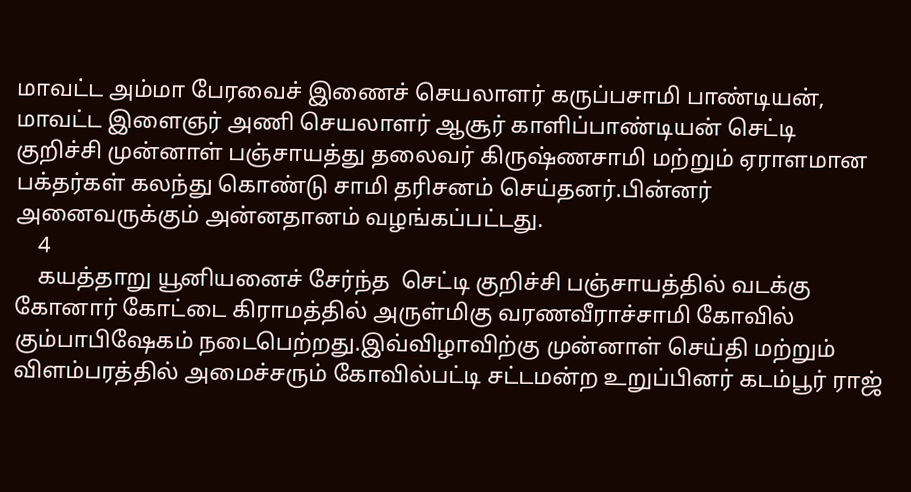மாவட்ட அம்மா பேரவைச் இணைச் செயலாளர் கருப்பசாமி பாண்டியன், மாவட்ட இளைஞர் அணி செயலாளர் ஆசூர் காளிப்பாண்டியன் செட்டி குறிச்சி முன்னாள் பஞ்சாயத்து தலைவர் கிருஷ்ணசாமி மற்றும் ஏராளமான பக்தர்கள் கலந்து கொண்டு சாமி தரிசனம் செய்தனர்.பின்னர் அனைவருக்கும் அன்னதானம் வழங்கப்பட்டது.
    4
    கயத்தாறு யூனியனைச் சேர்ந்த  செட்டி குறிச்சி பஞ்சாயத்தில் வடக்கு கோனார் கோட்டை கிராமத்தில் அருள்மிகு வரணவீராச்சாமி கோவில் கும்பாபிஷேகம் நடைபெற்றது.இவ்விழாவிற்கு முன்னாள் செய்தி மற்றும் விளம்பரத்தில் அமைச்சரும் கோவில்பட்டி சட்டமன்ற உறுப்பினர் கடம்பூர் ராஜ்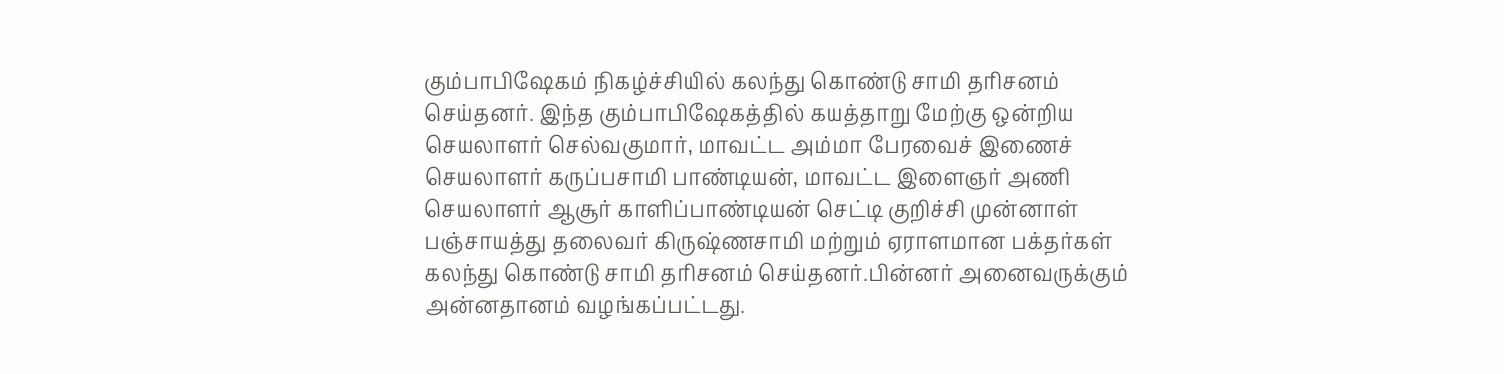கும்பாபிஷேகம் நிகழ்ச்சியில் கலந்து கொண்டு சாமி தரிசனம் செய்தனர். இந்த கும்பாபிஷேகத்தில் கயத்தாறு மேற்கு ஒன்றிய செயலாளர் செல்வகுமார், மாவட்ட அம்மா பேரவைச் இணைச் செயலாளர் கருப்பசாமி பாண்டியன், மாவட்ட இளைஞர் அணி செயலாளர் ஆசூர் காளிப்பாண்டியன் செட்டி குறிச்சி முன்னாள் பஞ்சாயத்து தலைவர் கிருஷ்ணசாமி மற்றும் ஏராளமான பக்தர்கள் கலந்து கொண்டு சாமி தரிசனம் செய்தனர்.பின்னர் அனைவருக்கும் அன்னதானம் வழங்கப்பட்டது.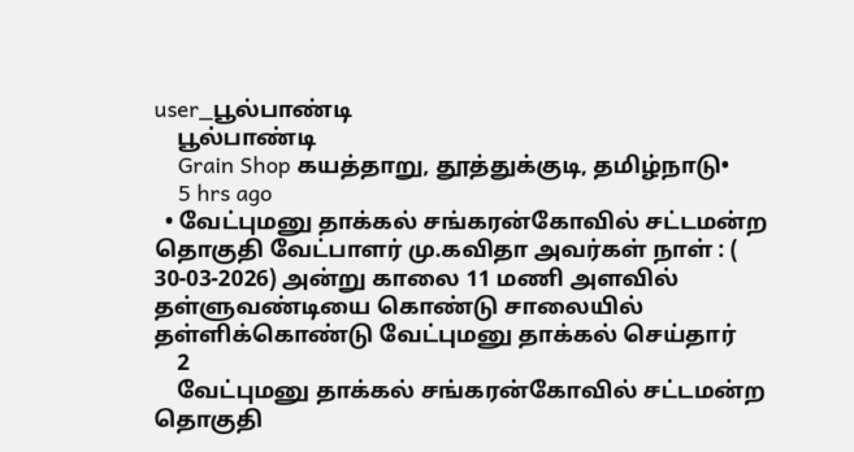user_பூல்பாண்டி
    பூல்பாண்டி
    Grain Shop கயத்தாறு, தூத்துக்குடி, தமிழ்நாடு•
    5 hrs ago
  • வேட்புமனு தாக்கல் சங்கரன்கோவில் சட்டமன்ற தொகுதி வேட்பாளர் மு.கவிதா அவர்கள் நாள் : ( 30-03-2026) அன்று காலை 11 மணி அளவில் தள்ளுவண்டியை கொண்டு சாலையில் தள்ளிக்கொண்டு வேட்புமனு தாக்கல் செய்தார்
    2
    வேட்புமனு தாக்கல் சங்கரன்கோவில் சட்டமன்ற தொகுதி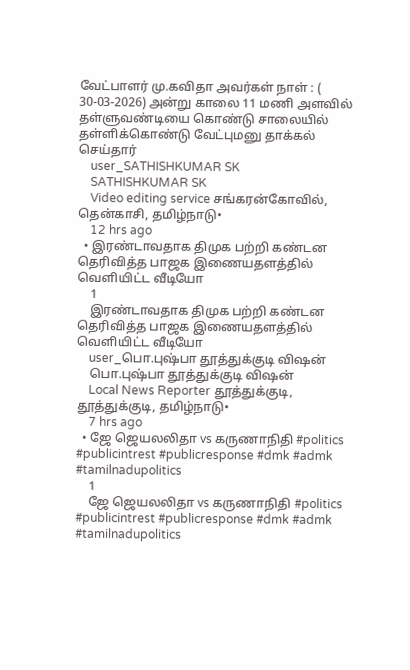வேட்பாளர் மு.கவிதா அவர்கள் நாள் : ( 30-03-2026) அன்று காலை 11 மணி அளவில் தள்ளுவண்டியை கொண்டு சாலையில் தள்ளிக்கொண்டு வேட்புமனு தாக்கல் செய்தார்
    user_SATHISHKUMAR SK
    SATHISHKUMAR SK
    Video editing service சங்கரன்கோவில், தென்காசி, தமிழ்நாடு•
    12 hrs ago
  • இரண்டாவதாக திமுக பற்றி கண்டன தெரிவித்த பாஜக இணையதளத்தில் வெளியிட்ட வீடியோ
    1
    இரண்டாவதாக திமுக பற்றி கண்டன தெரிவித்த பாஜக இணையதளத்தில் வெளியிட்ட வீடியோ
    user_பொ.புஷ்பா தூத்துக்குடி விஷன்
    பொ.புஷ்பா தூத்துக்குடி விஷன்
    Local News Reporter தூத்துக்குடி, தூத்துக்குடி, தமிழ்நாடு•
    7 hrs ago
  • ஜே ஜெயலலிதா vs கருணாநிதி #politics #publicintrest #publicresponse #dmk #admk #tamilnadupolitics
    1
    ஜே ஜெயலலிதா vs கருணாநிதி #politics #publicintrest #publicresponse #dmk #admk #tamilnadupolitics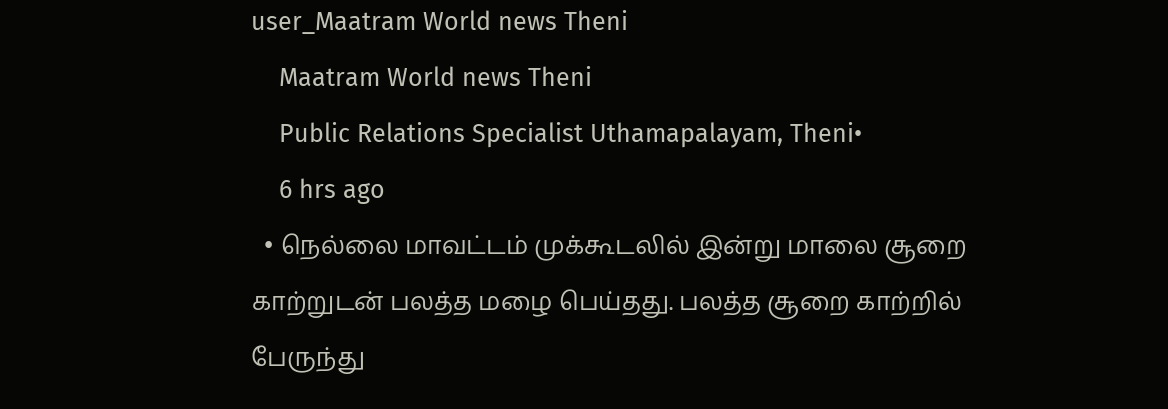user_Maatram World news Theni
    Maatram World news Theni
    Public Relations Specialist Uthamapalayam, Theni•
    6 hrs ago
  • நெல்லை மாவட்டம் முக்கூடலில் இன்று மாலை சூறை காற்றுடன் பலத்த மழை பெய்தது. பலத்த சூறை காற்றில் பேருந்து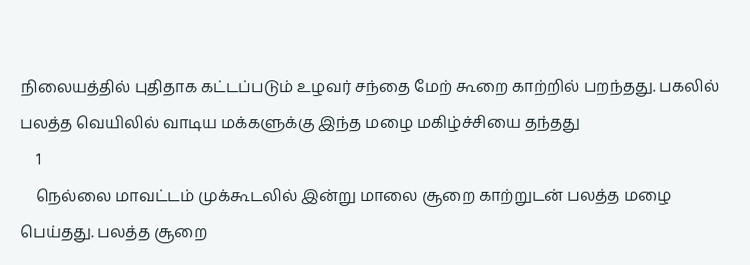நிலையத்தில் புதிதாக கட்டப்படும் உழவர் சந்தை மேற் கூறை காற்றில் பறந்தது. பகலில் பலத்த வெயிலில் வாடிய மக்களுக்கு இந்த மழை மகிழ்ச்சியை தந்தது
    1
    நெல்லை மாவட்டம் முக்கூடலில் இன்று மாலை சூறை காற்றுடன் பலத்த மழை பெய்தது. பலத்த சூறை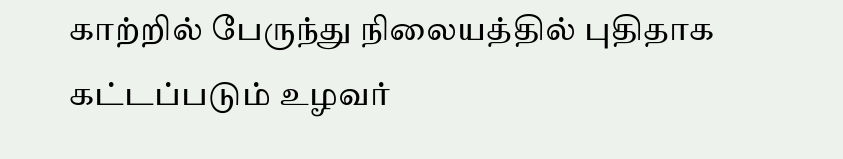காற்றில் பேருந்து நிலையத்தில் புதிதாக கட்டப்படும் உழவர்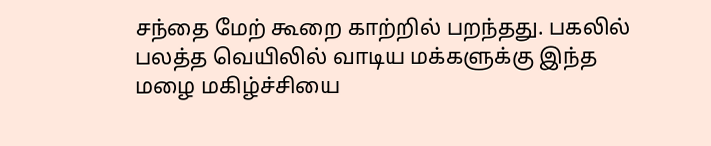சந்தை மேற் கூறை காற்றில் பறந்தது. பகலில் பலத்த வெயிலில் வாடிய மக்களுக்கு இந்த மழை மகிழ்ச்சியை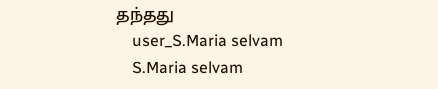தந்தது
    user_S.Maria selvam
    S.Maria selvam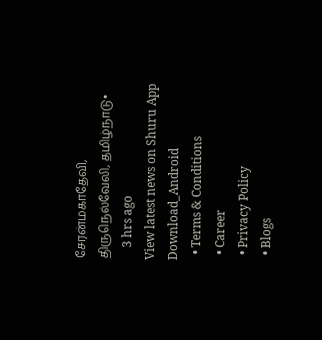சேரன்மகாதேவி, திருநெல்வேலி, தமிழ்நாடு•
    3 hrs ago
View latest news on Shuru App
Download_Android
  • Terms & Conditions
  • Career
  • Privacy Policy
  • Blogs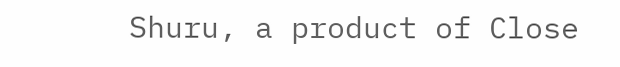Shuru, a product of Close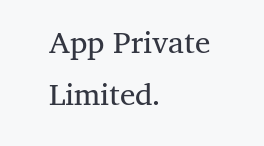App Private Limited.